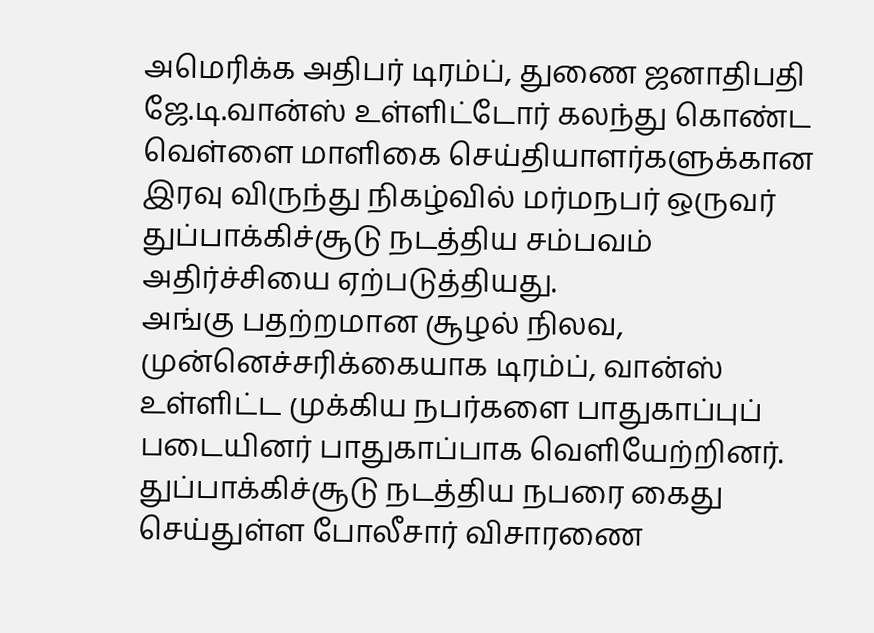அமெரிக்க அதிபர் டிரம்ப், துணை ஜனாதிபதி ஜே.டி.வான்ஸ் உள்ளிட்டோர் கலந்து கொண்ட வெள்ளை மாளிகை செய்தியாளர்களுக்கான இரவு விருந்து நிகழ்வில் மர்மநபர் ஒருவர் துப்பாக்கிச்சூடு நடத்திய சம்பவம் அதிர்ச்சியை ஏற்படுத்தியது.
அங்கு பதற்றமான சூழல் நிலவ, முன்னெச்சரிக்கையாக டிரம்ப், வான்ஸ் உள்ளிட்ட முக்கிய நபர்களை பாதுகாப்புப் படையினர் பாதுகாப்பாக வெளியேற்றினர். துப்பாக்கிச்சூடு நடத்திய நபரை கைது செய்துள்ள போலீசார் விசாரணை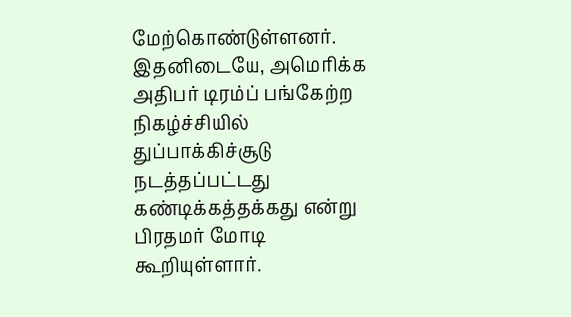மேற்கொண்டுள்ளனர்.
இதனிடையே, அமெரிக்க அதிபர் டிரம்ப் பங்கேற்ற நிகழ்ச்சியில் துப்பாக்கிச்சூடு நடத்தப்பட்டது கண்டிக்கத்தக்கது என்று பிரதமர் மோடி கூறியுள்ளார்.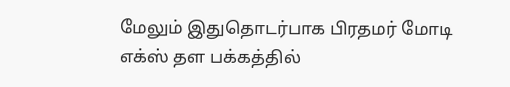மேலும் இதுதொடர்பாக பிரதமர் மோடி எக்ஸ் தள பக்கத்தில்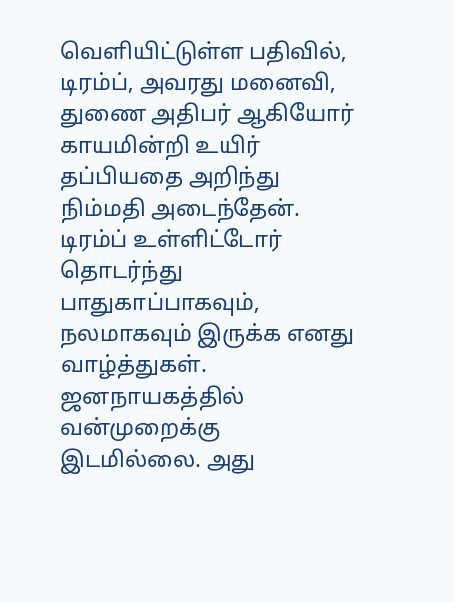வெளியிட்டுள்ள பதிவில், டிரம்ப், அவரது மனைவி, துணை அதிபர் ஆகியோர் காயமின்றி உயிர் தப்பியதை அறிந்து நிம்மதி அடைந்தேன்.
டிரம்ப் உள்ளிட்டோர் தொடர்ந்து பாதுகாப்பாகவும், நலமாகவும் இருக்க எனது வாழ்த்துகள். ஜனநாயகத்தில் வன்முறைக்கு இடமில்லை. அது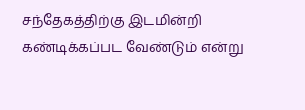சந்தேகத்திற்கு இடமின்றி கண்டிக்கப்பட வேண்டும் என்று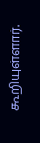கூறியுள்ளார்.